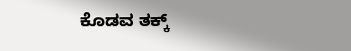ಕೊಡವ ತಕ್ಕ್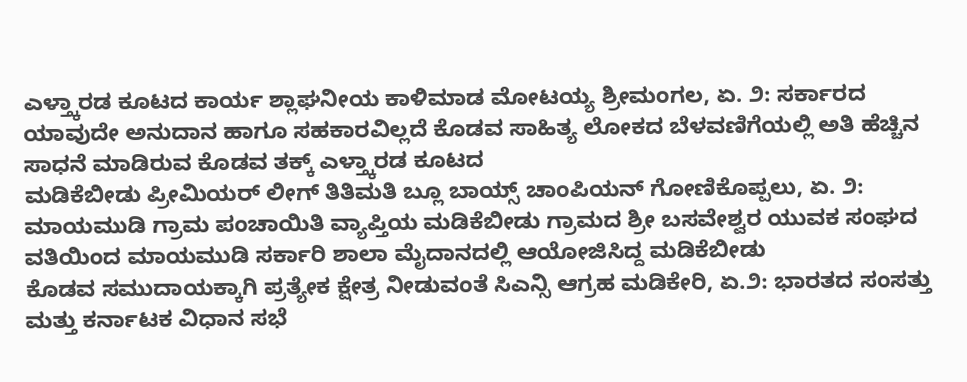ಎಳ್ತ್ಕಾರಡ ಕೂಟದ ಕಾರ್ಯ ಶ್ಲಾಘನೀಯ ಕಾಳಿಮಾಡ ಮೋಟಯ್ಯ ಶ್ರೀಮಂಗಲ, ಏ. ೨: ಸರ್ಕಾರದ ಯಾವುದೇ ಅನುದಾನ ಹಾಗೂ ಸಹಕಾರವಿಲ್ಲದೆ ಕೊಡವ ಸಾಹಿತ್ಯ ಲೋಕದ ಬೆಳವಣಿಗೆಯಲ್ಲಿ ಅತಿ ಹೆಚ್ಚಿನ ಸಾಧನೆ ಮಾಡಿರುವ ಕೊಡವ ತಕ್ಕ್ ಎಳ್ತ್ಕಾರಡ ಕೂಟದ
ಮಡಿಕೆಬೀಡು ಪ್ರೀಮಿಯರ್ ಲೀಗ್ ತಿತಿಮತಿ ಬ್ಲೂ ಬಾಯ್ಸ್ ಚಾಂಪಿಯನ್ ಗೋಣಿಕೊಪ್ಪಲು, ಏ. ೨: ಮಾಯಮುಡಿ ಗ್ರಾಮ ಪಂಚಾಯಿತಿ ವ್ಯಾಪ್ತಿಯ ಮಡಿಕೆಬೀಡು ಗ್ರಾಮದ ಶ್ರೀ ಬಸವೇಶ್ವರ ಯುವಕ ಸಂಘದ ವತಿಯಿಂದ ಮಾಯಮುಡಿ ಸರ್ಕಾರಿ ಶಾಲಾ ಮೈದಾನದಲ್ಲಿ ಆಯೋಜಿಸಿದ್ದ ಮಡಿಕೆಬೀಡು
ಕೊಡವ ಸಮುದಾಯಕ್ಕಾಗಿ ಪ್ರತ್ಯೇಕ ಕ್ಷೇತ್ರ ನೀಡುವಂತೆ ಸಿಎನ್ಸಿ ಆಗ್ರಹ ಮಡಿಕೇರಿ, ಏ.೨: ಭಾರತದ ಸಂಸತ್ತು ಮತ್ತು ಕರ್ನಾಟಕ ವಿಧಾನ ಸಭೆ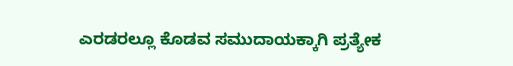ಎರಡರಲ್ಲೂ ಕೊಡವ ಸಮುದಾಯಕ್ಕಾಗಿ ಪ್ರತ್ಯೇಕ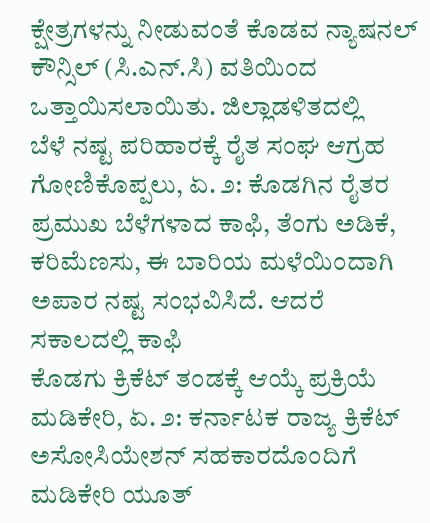ಕ್ಷೇತ್ರಗಳನ್ನು ನೀಡುವಂತೆ ಕೊಡವ ನ್ಯಾಷನಲ್ ಕೌನ್ಸಿಲ್ (ಸಿ.ಎನ್.ಸಿ) ವತಿಯಿಂದ ಒತ್ತಾಯಿಸಲಾಯಿತು. ಜಿಲ್ಲಾಡಳಿತದಲ್ಲಿ
ಬೆಳೆ ನಷ್ಟ ಪರಿಹಾರಕ್ಕೆ ರೈತ ಸಂಘ ಆಗ್ರಹ ಗೋಣಿಕೊಪ್ಪಲು, ಏ. ೨: ಕೊಡಗಿನ ರೈತರ ಪ್ರಮುಖ ಬೆಳೆಗಳಾದ ಕಾಫಿ, ತೆಂಗು ಅಡಿಕೆ, ಕರಿಮೆಣಸು, ಈ ಬಾರಿಯ ಮಳೆಯಿಂದಾಗಿ ಅಪಾರ ನಷ್ಟ ಸಂಭವಿಸಿದೆ. ಆದರೆ ಸಕಾಲದಲ್ಲಿ ಕಾಫಿ
ಕೊಡಗು ಕ್ರಿಕೆಟ್ ತಂಡಕ್ಕೆ ಆಯ್ಕೆ ಪ್ರಕ್ರಿಯೆ ಮಡಿಕೇರಿ, ಏ. ೨: ಕರ್ನಾಟಕ ರಾಜ್ಯ ಕ್ರಿಕೆಟ್ ಅಸೋಸಿಯೇಶನ್ ಸಹಕಾರದೊಂದಿಗೆ ಮಡಿಕೇರಿ ಯೂತ್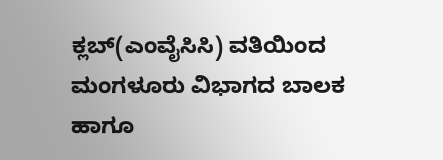ಕ್ಲಬ್(ಎಂವೈಸಿಸಿ) ವತಿಯಿಂದ ಮಂಗಳೂರು ವಿಭಾಗದ ಬಾಲಕ ಹಾಗೂ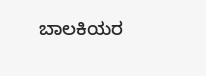ಬಾಲಕಿಯರ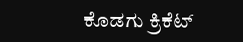ಕೊಡಗು ಕ್ರಿಕೆಟ್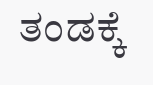ತಂಡಕ್ಕೆ